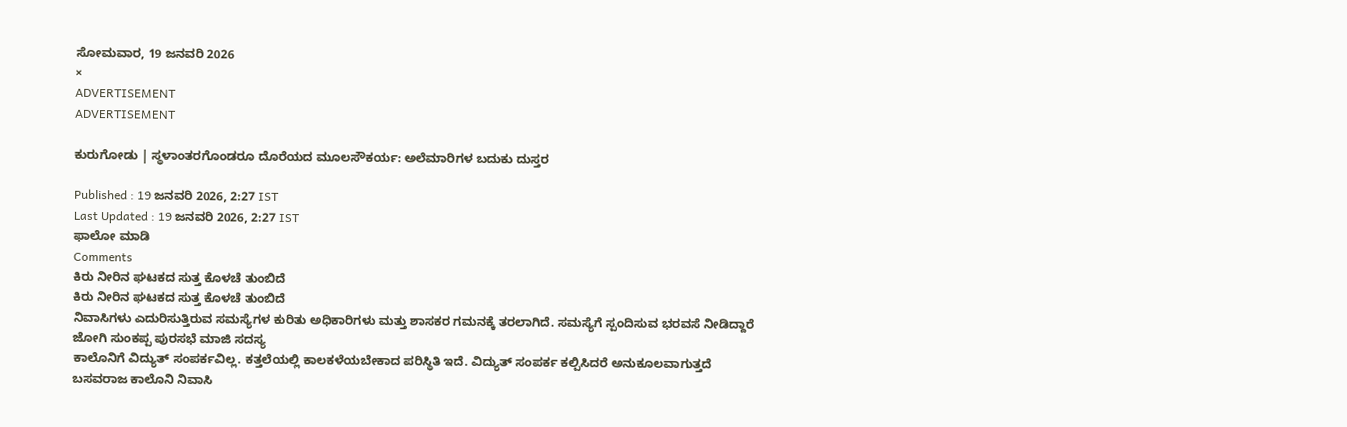ಸೋಮವಾರ, 19 ಜನವರಿ 2026
×
ADVERTISEMENT
ADVERTISEMENT

ಕುರುಗೋಡು | ಸ್ಥಳಾಂತರಗೊಂಡರೂ ದೊರೆಯದ ಮೂಲಸೌಕರ್ಯ: ಅಲೆಮಾರಿಗಳ ಬದುಕು ದುಸ್ತರ

Published : 19 ಜನವರಿ 2026, 2:27 IST
Last Updated : 19 ಜನವರಿ 2026, 2:27 IST
ಫಾಲೋ ಮಾಡಿ
Comments
ಕಿರು ನೀರಿನ ಘಟಕದ ಸುತ್ತ ಕೊಳಚೆ ತುಂಬಿದೆ
ಕಿರು ನೀರಿನ ಘಟಕದ ಸುತ್ತ ಕೊಳಚೆ ತುಂಬಿದೆ
ನಿವಾಸಿಗಳು ಎದುರಿಸುತ್ತಿರುವ ಸಮಸ್ಯೆಗಳ ಕುರಿತು ಅಧಿಕಾರಿಗಳು ಮತ್ತು ಶಾಸಕರ ಗಮನಕ್ಕೆ ತರಲಾಗಿದೆ. ಸಮಸ್ಯೆಗೆ ಸ್ಪಂದಿಸುವ ಭರವಸೆ ನೀಡಿದ್ದಾರೆ
ಜೋಗಿ ಸುಂಕಪ್ಪ ಪುರಸಭೆ ಮಾಜಿ ಸದಸ್ಯ
ಕಾಲೊನಿಗೆ ವಿದ್ಯುತ್ ಸಂಪರ್ಕವಿಲ್ಲ. ಕತ್ತಲೆಯಲ್ಲಿ ಕಾಲಕಳೆಯಬೇಕಾದ ಪರಿಸ್ಥಿತಿ ಇದೆ. ವಿದ್ಯುತ್ ಸಂಪರ್ಕ ಕಲ್ಪಿಸಿದರೆ ಅನುಕೂಲವಾಗುತ್ತದೆ
ಬಸವರಾಜ ಕಾಲೊನಿ ನಿವಾಸಿ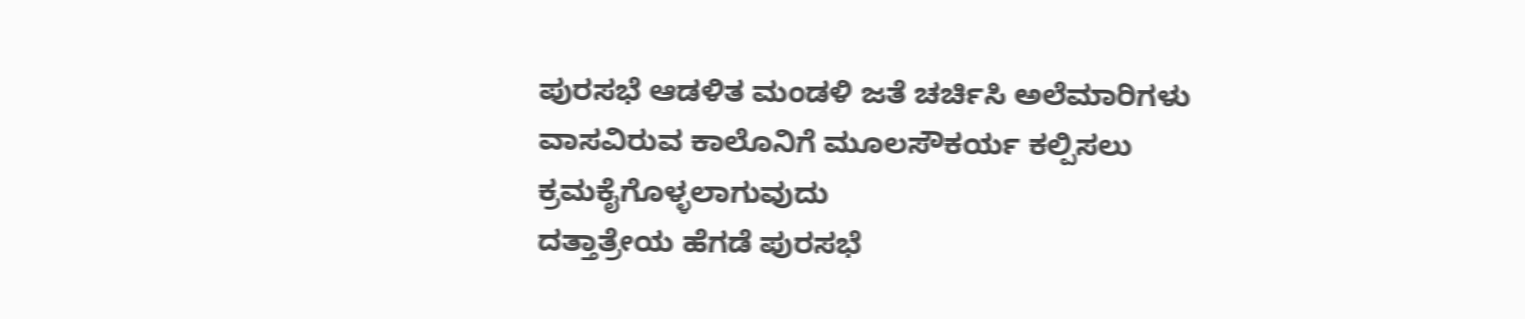ಪುರಸಭೆ ಆಡಳಿತ ಮಂಡಳಿ ಜತೆ ಚರ್ಚಿಸಿ ಅಲೆಮಾರಿಗಳು ವಾಸವಿರುವ ಕಾಲೊನಿಗೆ ಮೂಲಸೌಕರ್ಯ ಕಲ್ಪಿಸಲು ಕ್ರಮಕೈಗೊಳ್ಳಲಾಗುವುದು
ದತ್ತಾತ್ರೇಯ ಹೆಗಡೆ ಪುರಸಭೆ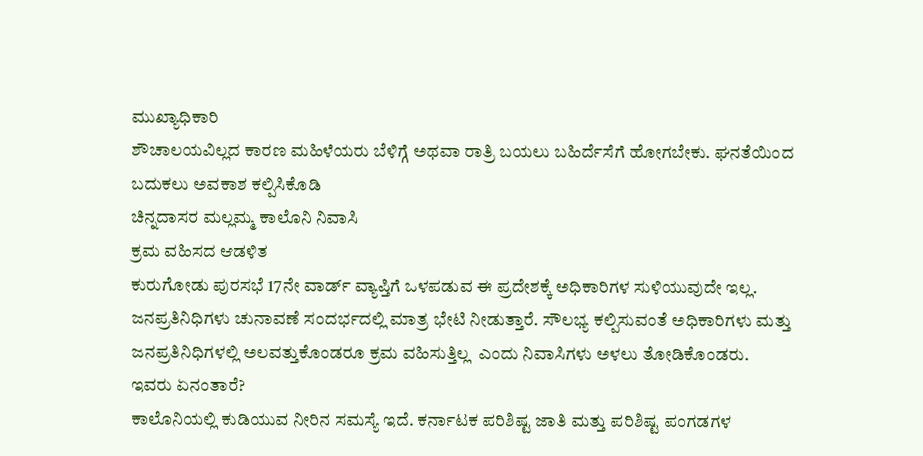ಮುಖ್ಯಾಧಿಕಾರಿ
ಶೌಚಾಲಯವಿಲ್ಲದ ಕಾರಣ ಮಹಿಳೆಯರು ಬೆಳಿಗ್ಗೆ ಅಥವಾ ರಾತ್ರಿ ಬಯಲು ಬಹಿರ್ದೆಸೆಗೆ ಹೋಗಬೇಕು. ಘನತೆಯಿಂದ ಬದುಕಲು ಅವಕಾಶ ಕಲ್ಪಿಸಿಕೊಡಿ
ಚಿನ್ನದಾಸರ ಮಲ್ಲಮ್ಮ ಕಾಲೊನಿ ನಿವಾಸಿ
ಕ್ರಮ ವಹಿಸದ ಆಡಳಿತ
ಕುರುಗೋಡು ಪುರಸಭೆ 17ನೇ ವಾರ್ಡ್ ವ್ಯಾಪ್ತಿಗೆ ಒಳಪಡುವ ಈ ಪ್ರದೇಶಕ್ಕೆ ಅಧಿಕಾರಿಗಳ ಸುಳಿಯುವುದೇ ಇಲ್ಲ. ಜನಪ್ರತಿನಿಧಿಗಳು ಚುನಾವಣೆ ಸಂದರ್ಭದಲ್ಲಿ ಮಾತ್ರ ಭೇಟಿ ನೀಡುತ್ತಾರೆ. ಸೌಲಭ್ಯ ಕಲ್ಪಿಸುವಂತೆ ಅಧಿಕಾರಿಗಳು ಮತ್ತು ಜನಪ್ರತಿನಿಧಿಗಳಲ್ಲಿ ಅಲವತ್ತುಕೊಂಡರೂ ಕ್ರಮ ವಹಿಸುತ್ತಿಲ್ಲ  ಎಂದು ನಿವಾಸಿಗಳು ಅಳಲು ತೋಡಿಕೊಂಡರು.
ಇವರು ಏನಂತಾರೆ?
ಕಾಲೊನಿಯಲ್ಲಿ ಕುಡಿಯುವ ನೀರಿನ ಸಮಸ್ಯೆ ಇದೆ. ಕರ್ನಾಟಕ ಪರಿಶಿಷ್ಟ ಜಾತಿ ಮತ್ತು ಪರಿಶಿಷ್ಟ ಪಂಗಡಗಳ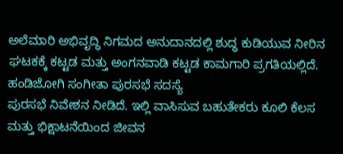ಅಲೆಮಾರಿ ಅಭಿವೃದ್ಧಿ ನಿಗಮದ ಅನುದಾನದಲ್ಲಿ ಶುದ್ಧ ಕುಡಿಯುವ ನೀರಿನ ಘಟಕಕ್ಕೆ ಕಟ್ಟಡ ಮತ್ತು ಅಂಗನವಾಡಿ ಕಟ್ಟಡ ಕಾಮಗಾರಿ ಪ್ರಗತಿಯಲ್ಲಿದೆ.
ಹಂಡಿಜೋಗಿ ಸಂಗೀತಾ ಪುರಸಭೆ ಸದಸ್ಯೆ
ಪುರಸಭೆ ನಿವೇಶನ ನೀಡಿದೆ. ಇಲ್ಲಿ ವಾಸಿಸುವ ಬಹುತೇಕರು ಕೂಲಿ ಕೆಲಸ ಮತ್ತು ಭಿಕ್ಷಾಟನೆಯಿಂದ ಜೀವನ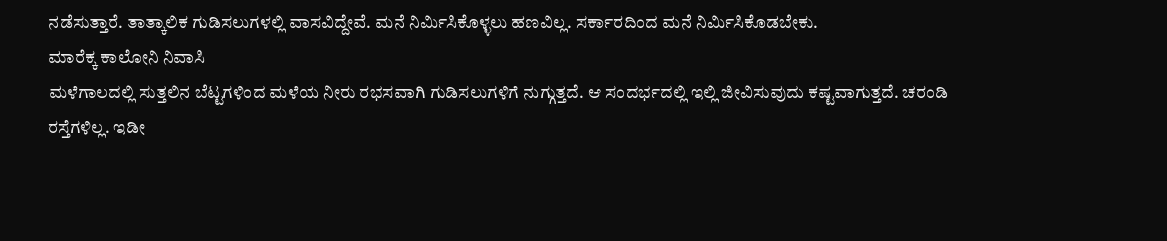ನಡೆಸುತ್ತಾರೆ. ತಾತ್ಕಾಲಿಕ ಗುಡಿಸಲುಗಳಲ್ಲಿ ವಾಸವಿದ್ದೇವೆ. ಮನೆ ನಿರ್ಮಿಸಿಕೊಳ್ಳಲು ಹಣವಿಲ್ಲ. ಸರ್ಕಾರದಿಂದ ಮನೆ ನಿರ್ಮಿಸಿಕೊಡಬೇಕು.
ಮಾರೆಕ್ಕ ಕಾಲೋನಿ ನಿವಾಸಿ
ಮಳೆಗಾಲದಲ್ಲಿ ಸುತ್ತಲಿನ ಬೆಟ್ಟಗಳಿಂದ ಮಳೆಯ ನೀರು ರಭಸವಾಗಿ ಗುಡಿಸಲುಗಳಿಗೆ ನುಗ್ಗುತ್ತದೆ. ಆ ಸಂದರ್ಭದಲ್ಲಿ ಇಲ್ಲಿ ಜೀವಿಸುವುದು ಕಷ್ಟವಾಗುತ್ತದೆ. ಚರಂಡಿ ರಸ್ತೆಗಳಿಲ್ಲ. ಇಡೀ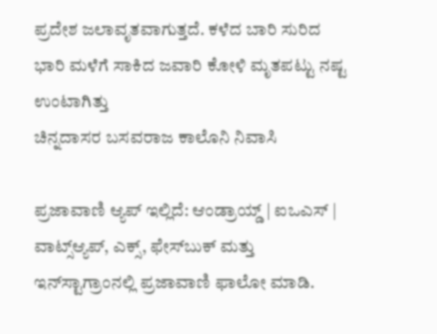ಪ್ರದೇಶ ಜಲಾವೃತವಾಗುತ್ತದೆ. ಕಳೆದ ಬಾರಿ ಸುರಿದ ಭಾರಿ ಮಳೆಗೆ ಸಾಕಿದ ಜವಾರಿ ಕೋಳಿ ಮೃತಪಟ್ಟು ನಷ್ಟ ಉಂಟಾಗಿತ್ತು
ಚಿನ್ನದಾಸರ ಬಸವರಾಜ ಕಾಲೊನಿ ನಿವಾಸಿ

ಪ್ರಜಾವಾಣಿ ಆ್ಯಪ್ ಇಲ್ಲಿದೆ: ಆಂಡ್ರಾಯ್ಡ್ | ಐಒಎಸ್ | ವಾಟ್ಸ್ಆ್ಯಪ್, ಎಕ್ಸ್, ಫೇಸ್‌ಬುಕ್ ಮತ್ತು ಇನ್‌ಸ್ಟಾಗ್ರಾಂನಲ್ಲಿ ಪ್ರಜಾವಾಣಿ ಫಾಲೋ ಮಾಡಿ.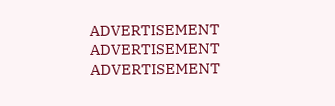ADVERTISEMENT
ADVERTISEMENT
ADVERTISEMENT